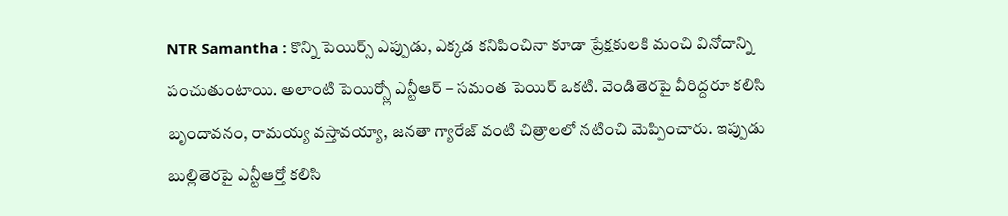NTR Samantha : కొన్ని పెయిర్స్ ఎప్పుడు, ఎక్కడ కనిపించినా కూడా ప్రేక్షకులకి మంచి వినోదాన్ని పంచుతుంటాయి. అలాంటి పెయిర్స్లో ఎన్టీఆర్ – సమంత పెయిర్ ఒకటి. వెండితెరపై వీరిద్దరూ కలిసి బృందావనం, రామయ్య వస్తావయ్యా, జనతా గ్యారేజ్ వంటి చిత్రాలలో నటించి మెప్పించారు. ఇప్పుడు బుల్లితెరపై ఎన్టీఆర్తో కలిసి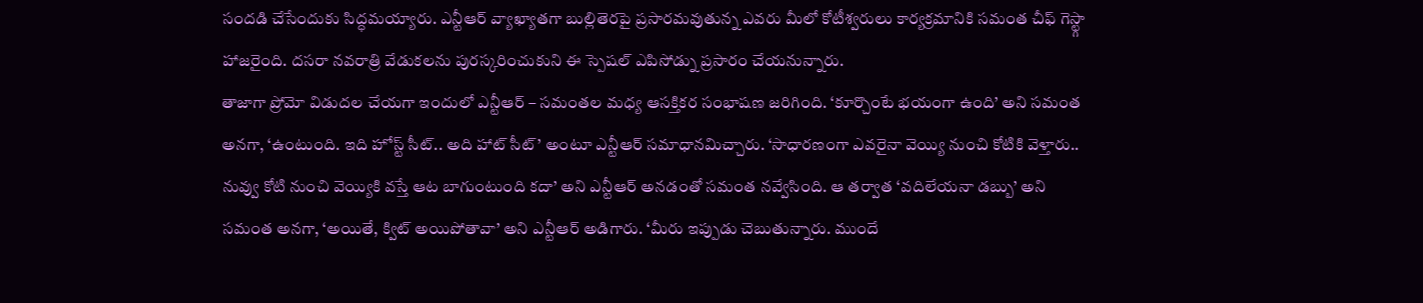సందడి చేసేందుకు సిద్ధమయ్యారు. ఎన్టీఆర్ వ్యాఖ్యాతగా బుల్లితెరపై ప్రసారమవుతున్న ఎవరు మీలో కోటీశ్వరులు కార్యక్రమానికి సమంత చీఫ్ గెస్ట్గా హాజరైంది. దసరా నవరాత్రి వేడుకలను పురస్కరించుకుని ఈ స్పెషల్ ఎపిసోడ్ను ప్రసారం చేయనున్నారు.
తాజాగా ప్రోమో విడుదల చేయగా ఇందులో ఎన్టీఆర్ – సమంతల మధ్య ఆసక్తికర సంభాషణ జరిగింది. ‘కూర్చొంటే భయంగా ఉంది’ అని సమంత అనగా, ‘ఉంటుంది. ఇది హోస్ట్ సీట్.. అది హాట్ సీట్’ అంటూ ఎన్టీఆర్ సమాధానమిచ్చారు. ‘సాధారణంగా ఎవరైనా వెయ్యి నుంచి కోటికి వెళ్తారు.. నువ్వు కోటి నుంచి వెయ్యికి వస్తే ఆట బాగుంటుంది కదా’ అని ఎన్టీఆర్ అనడంతో సమంత నవ్వేసింది. ఆ తర్వాత ‘వదిలేయనా డబ్బు’ అని సమంత అనగా, ‘అయితే, క్విట్ అయిపోతావా’ అని ఎన్టీఆర్ అడిగారు. ‘మీరు ఇప్పుడు చెబుతున్నారు. ముందే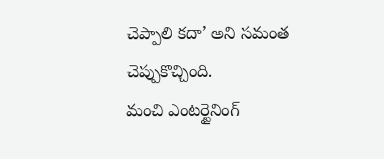చెప్పాలి కదా’ అని సమంత చెప్పుకొచ్చింది.
మంచి ఎంటర్టైనింగ్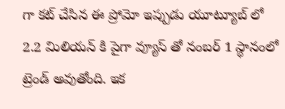గా కట్ చేసిన ఈ ప్రోమో ఇప్పుడు యూట్యూబ్ లో 2.2 మిలియన్ కి పైగా వ్యూస్ తో నంబర్ 1 స్థానంలో ట్రెండ్ అవుతోంది. ఇక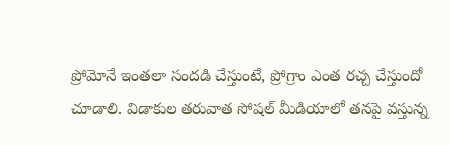ప్రోమోనే ఇంతలా సందడి చేస్తుంటే, ప్రోగ్రాం ఎంత రచ్చ చేస్తుందో చూడాలి. విడాకుల తరువాత సోషల్ మీడియాలో తనపై వస్తున్న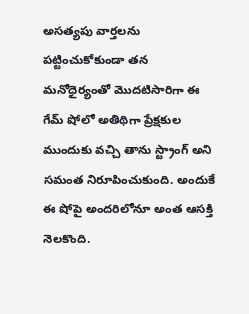అసత్యపు వార్తలను పట్టించుకోకుండా తన మనోధైర్యంతో మొదటిసారిగా ఈ గేమ్ షోలో అతిథిగా ప్రేక్షకుల ముందుకు వచ్చి తాను స్ట్రాంగ్ అని సమంత నిరూపించుకుంది. అందుకే ఈ షోపై అందరిలోనూ అంత ఆసక్తి నెలకొంది.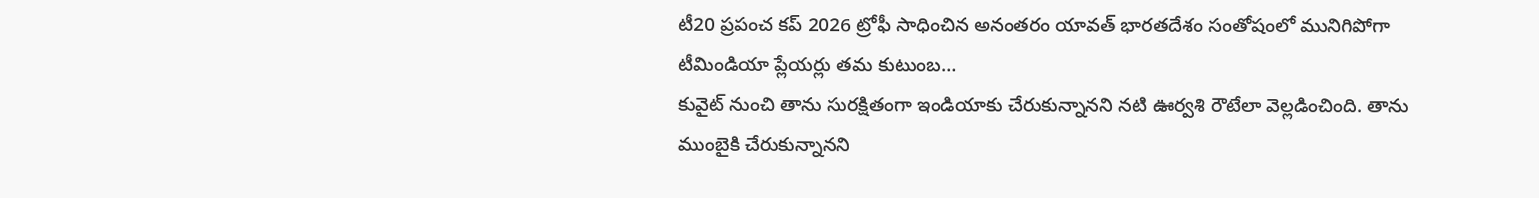టీ20 ప్రపంచ కప్ 2026 ట్రోఫీ సాధించిన అనంతరం యావత్ భారతదేశం సంతోషంలో మునిగిపోగా టీమిండియా ప్లేయర్లు తమ కుటుంబ…
కువైట్ నుంచి తాను సురక్షితంగా ఇండియాకు చేరుకున్నానని నటి ఊర్వశి రౌటేలా వెల్లడించింది. తాను ముంబైకి చేరుకున్నానని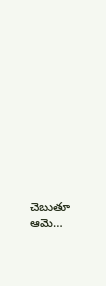చెబుతూ ఆమె…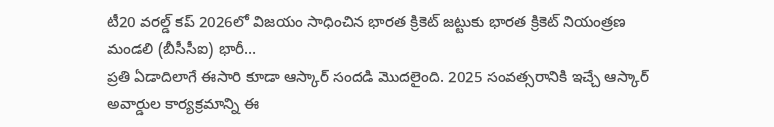టీ20 వరల్డ్ కప్ 2026లో విజయం సాధించిన భారత క్రికెట్ జట్టుకు భారత క్రికెట్ నియంత్రణ మండలి (బీసీసీఐ) భారీ…
ప్రతి ఏడాదిలాగే ఈసారి కూడా ఆస్కార్ సందడి మొదలైంది. 2025 సంవత్సరానికి ఇచ్చే ఆస్కార్ అవార్డుల కార్యక్రమాన్ని ఈ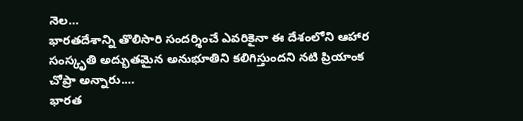నెల…
భారతదేశాన్ని తొలిసారి సందర్శించే ఎవరికైనా ఈ దేశంలోని ఆహార సంస్కృతి అద్భుతమైన అనుభూతిని కలిగిస్తుందని నటి ప్రియాంక చోప్రా అన్నారు.…
భారత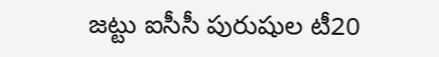జట్టు ఐసీసీ పురుషుల టీ20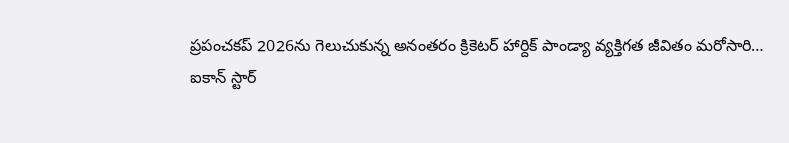ప్రపంచకప్ 2026ను గెలుచుకున్న అనంతరం క్రికెటర్ హార్దిక్ పాండ్యా వ్యక్తిగత జీవితం మరోసారి…
ఐకాన్ స్టార్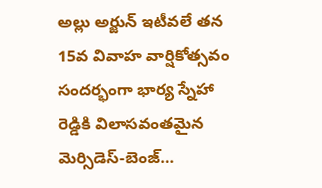అల్లు అర్జున్ ఇటీవలే తన 15వ వివాహ వార్షికోత్సవం సందర్భంగా భార్య స్నేహా రెడ్డికి విలాసవంతమైన మెర్సిడెస్-బెంజ్…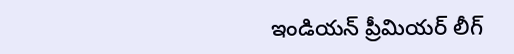ఇండియన్ ప్రీమియర్ లీగ్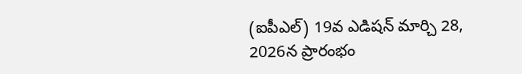(ఐపీఎల్) 19వ ఎడిషన్ మార్చి 28, 2026న ప్రారంభం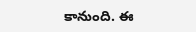కానుంది. ఈ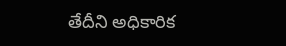తేదీని అధికారిక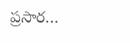ప్రసార…